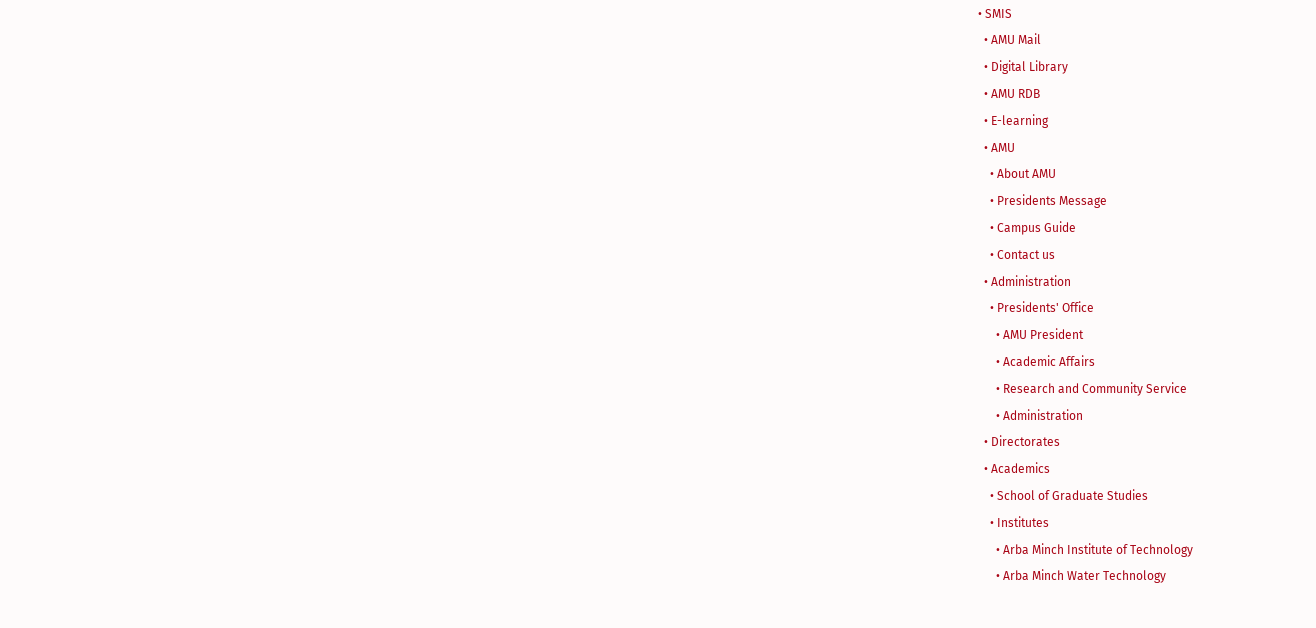• SMIS
  • AMU Mail
  • Digital Library
  • AMU RDB
  • E-learning
  • AMU
    • About AMU
    • Presidents Message
    • Campus Guide
    • Contact us
  • Administration
    • Presidents' Office
      • AMU President
      • Academic Affairs
      • Research and Community Service
      • Administration
  • Directorates
  • Academics
    • School of Graduate Studies
    • Institutes
      • Arba Minch Institute of Technology
      • Arba Minch Water Technology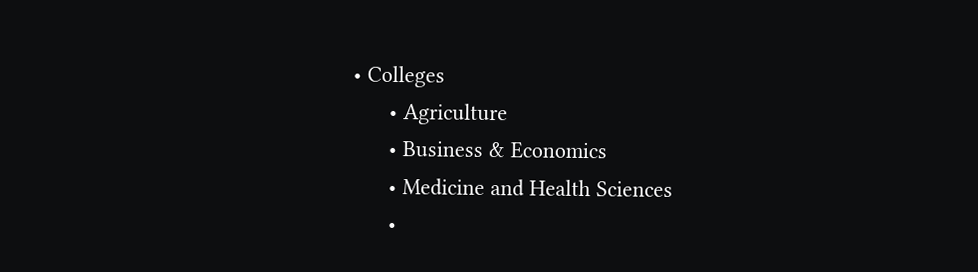• Colleges
      • Agriculture
      • Business & Economics
      • Medicine and Health Sciences
      •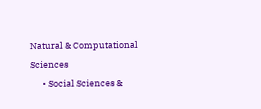Natural & Computational Sciences
      • Social Sciences &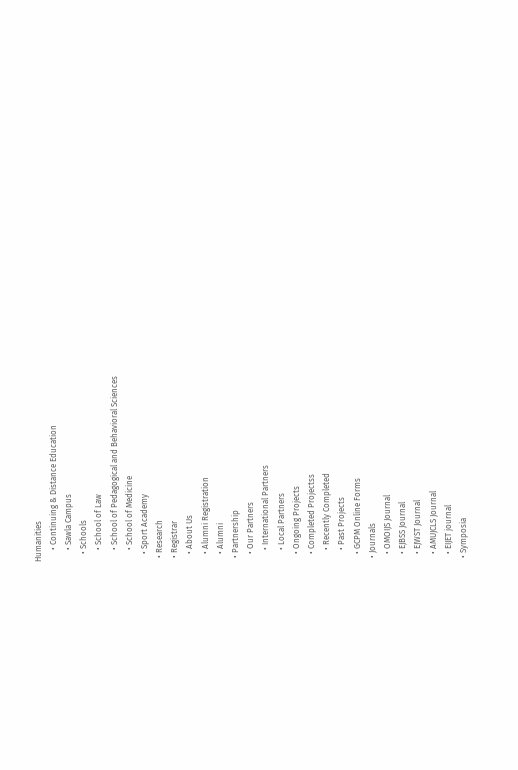Humanities
      • Continuing & Distance Education
      • Sawla Campus
    • Schools
      • School of Law
      • School of Pedagogical and Behavioral Sciences
      • School of Medicine
    • Sport Academy
  • Research
  • Registrar
    • About Us
    • Alumni Registration
    • Alumni
  • Partnership
    • Our Partners
      • International Partners
      • Local Partners
    • Ongoing Projects
    • Completed Projectss
      • Recently Completed
      • Past Projects
    • GCPM Online Forms
  • Journals
    • OMOIJS Journal
    • EJBSS Journal
    • EJWST Journal
    • AMUJCLS Journal
    • EIJET journal
  • Symposia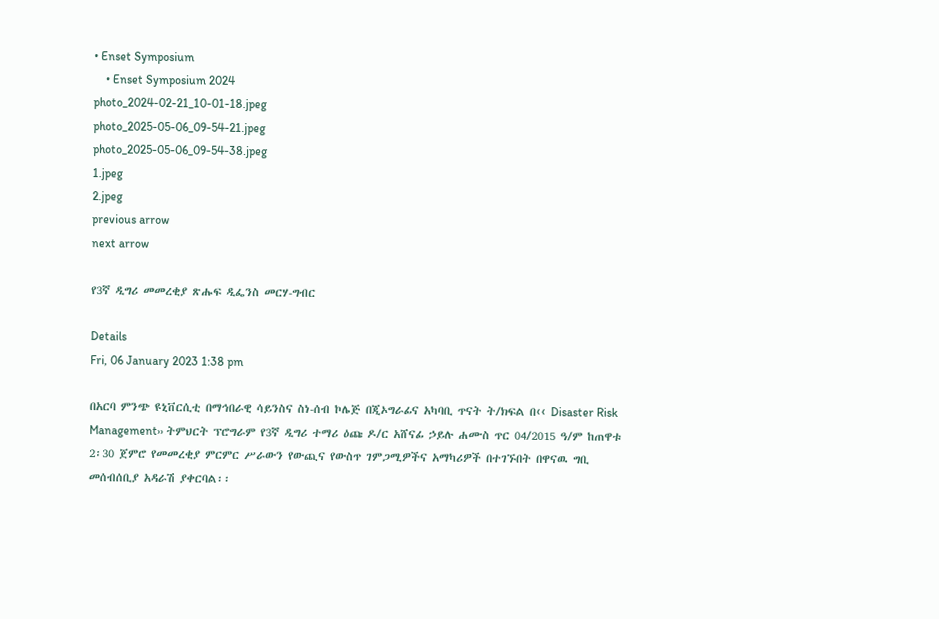• Enset Symposium
    • Enset Symposium 2024
photo_2024-02-21_10-01-18.jpeg
photo_2025-05-06_09-54-21.jpeg
photo_2025-05-06_09-54-38.jpeg
1.jpeg
2.jpeg
previous arrow
next arrow

የ3ኛ ዲግሪ መመረቂያ ጽሑፍ ዲፌንስ መርሃ-ግብር

Details
Fri, 06 January 2023 1:38 pm

በአርባ ምንጭ ዩኒቨርሲቲ በማኅበራዊ ሳይንስና ስነ-ሰብ ኮሌጅ በጂኦግራፊና አካባቢ ጥናት ት/ክፍል በ‹‹ Disaster Risk Management›› ትምህርት ፕሮግራም የ3ኛ ዲግሪ ተማሪ ዕጩ ዶ/ር አሸናፊ ኃይሉ ሐሙስ ጥር 04/2015 ዓ/ም ከጠዋቱ 2፡30 ጀምሮ የመመረቂያ ምርምር ሥራውን የውጪና የውስጥ ገምጋሚዎችና አማካሪዎች በተገኙበት በዋናዉ ግቢ መሰብሰቢያ አዳራሽ ያቀርባል፡፡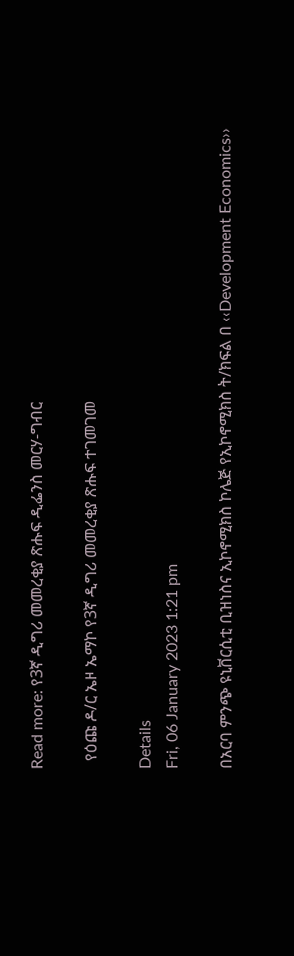Read more: የ3ኛ ዲግሪ መመረቂያ ጽሑፍ ዲፌንስ መርሃ-ግብር

  የዕጩ ዶ/ር ኤዞ ኤማኮ የ3ኛ ዲግሪ መመረቂያ ጽሑፍ ተገመገመ

Details
Fri, 06 January 2023 1:21 pm

በአርባ ምንጭ ዩኒቨርሲቲ ቢዝነስና ኢኮኖሚክስ ኮሌጅ የኢኮኖሚክስ ት/ክፍል በ ‹‹Development Economics››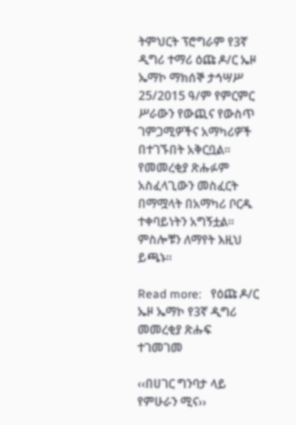ትምህርት ፕሮግራም የ3ኛ ዲግሪ ተማሪ ዕጩ ዶ/ር ኤዞ ኤማኮ ማክሰኞ ታኅሣሥ 25/2015 ዓ/ም የምርምር ሥራውን የውጪና የውስጥ ገምጋሚዎችና አማካሪዎች በተገኙበት አቅርቧል፡፡ የመመረቂያ ጽሑፉም አስፈላጊውን መስፈርት በማሟላት በአማካሪ ቦርዱ ተቀባይነትን አግኝቷል፡፡ ምስሎቹን ለማየት እዚህ ይጫኑ፡፡

Read more:   የዕጩ ዶ/ር ኤዞ ኤማኮ የ3ኛ ዲግሪ መመረቂያ ጽሑፍ ተገመገመ

‹‹በሀገር ግንባታ ላይ የምሁራን ሚና››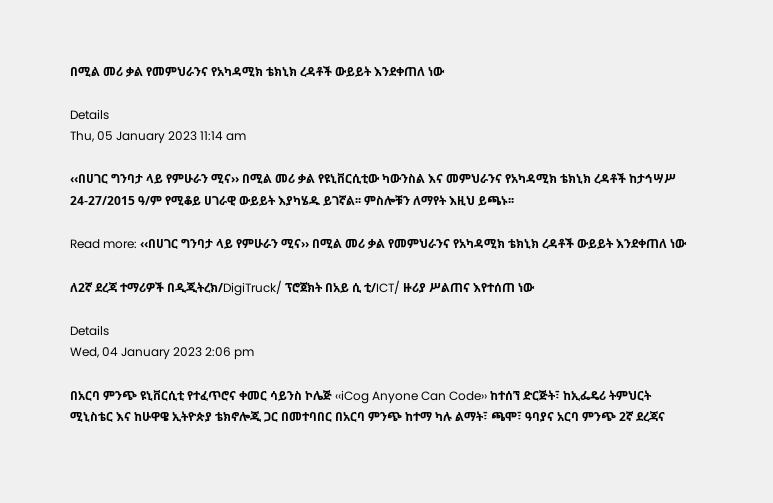በሚል መሪ ቃል የመምህራንና የአካዳሚክ ቴክኒክ ረዳቶች ውይይት እንደቀጠለ ነው

Details
Thu, 05 January 2023 11:14 am

‹‹በሀገር ግንባታ ላይ የምሁራን ሚና›› በሚል መሪ ቃል የዩኒቨርሲቲው ካውንስል እና መምህራንና የአካዳሚክ ቴክኒክ ረዳቶች ከታኅሣሥ 24-27/2015 ዓ/ም የሚቆይ ሀገራዊ ውይይት እያካሄዱ ይገኛል፡፡ ምስሎቹን ለማየት እዚህ ይጫኑ፡፡

Read more: ‹‹በሀገር ግንባታ ላይ የምሁራን ሚና›› በሚል መሪ ቃል የመምህራንና የአካዳሚክ ቴክኒክ ረዳቶች ውይይት እንደቀጠለ ነው

ለ2ኛ ደረጃ ተማሪዎች በዲጂትረክ/DigiTruck/ ፕሮጀክት በአይ ሲ ቲ/ICT/ ዙሪያ ሥልጠና እየተሰጠ ነው

Details
Wed, 04 January 2023 2:06 pm

በአርባ ምንጭ ዩኒቨርሲቲ የተፈጥሮና ቀመር ሳይንስ ኮሌጅ ‹‹iCog Anyone Can Code›› ከተሰኘ ድርጅት፣ ከኢፌዴሪ ትምህርት ሚኒስቴር እና ከሁዋዌ ኢትዮጵያ ቴክኖሎጂ ጋር በመተባበር በአርባ ምንጭ ከተማ ካሉ ልማት፣ ጫሞ፣ ዓባያና አርባ ምንጭ 2ኛ ደረጃና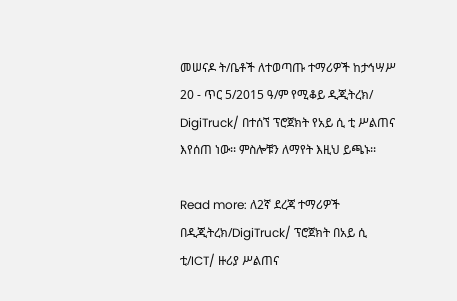መሠናዶ ት/ቤቶች ለተወጣጡ ተማሪዎች ከታኅሣሥ 20 - ጥር 5/2015 ዓ/ም የሚቆይ ዲጂትረክ/ DigiTruck/ በተሰኘ ፕሮጀክት የአይ ሲ ቲ ሥልጠና እየሰጠ ነው፡፡ ምስሎቹን ለማየት እዚህ ይጫኑ፡፡

Read more: ለ2ኛ ደረጃ ተማሪዎች በዲጂትረክ/DigiTruck/ ፕሮጀክት በአይ ሲ ቲ/ICT/ ዙሪያ ሥልጠና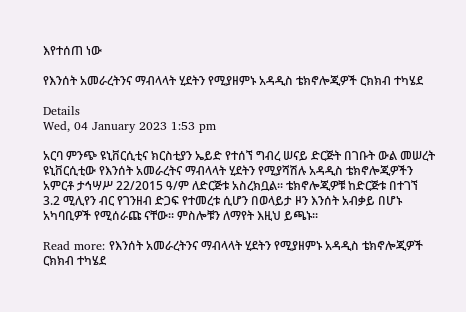እየተሰጠ ነው

የእንሰት አመራረትንና ማብላላት ሂደትን የሚያዘምኑ አዳዲስ ቴክኖሎጂዎች ርክክብ ተካሄደ

Details
Wed, 04 January 2023 1:53 pm

አርባ ምንጭ ዩኒቨርሲቲና ክርስቲያን ኤይድ የተሰኘ ግብረ ሠናይ ድርጅት በገቡት ውል መሠረት ዩኒቨርሲቲው የእንሰት አመራረትና ማብላላት ሂደትን የሚያሻሽሉ አዳዲስ ቴክኖሎጂዎችን አምርቶ ታኅሣሥ 22/2015 ዓ/ም ለድርጅቱ አስረክቧል፡፡ ቴክኖሎጂዎቹ ከድርጅቱ በተገኘ 3.2 ሚሊየን ብር የገንዘብ ድጋፍ የተመረቱ ሲሆን በወላይታ ዞን እንሰት አብቃይ በሆኑ አካባቢዎች የሚሰራጩ ናቸው፡፡ ምስሎቹን ለማየት እዚህ ይጫኑ፡፡

Read more: የእንሰት አመራረትንና ማብላላት ሂደትን የሚያዘምኑ አዳዲስ ቴክኖሎጂዎች ርክክብ ተካሄደ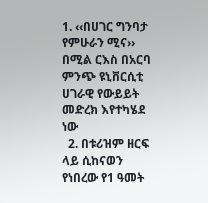1. ‹‹በሀገር ግንባታ የምሁራን ሚና›› በሚል ርእስ በአርባ ምንጭ ዩኒቨርሲቲ ሀገራዊ የውይይት መድረክ እየተካሄደ ነው
  2. በቱሪዝም ዘርፍ ላይ ሲከናወን የነበረው የ1 ዓመት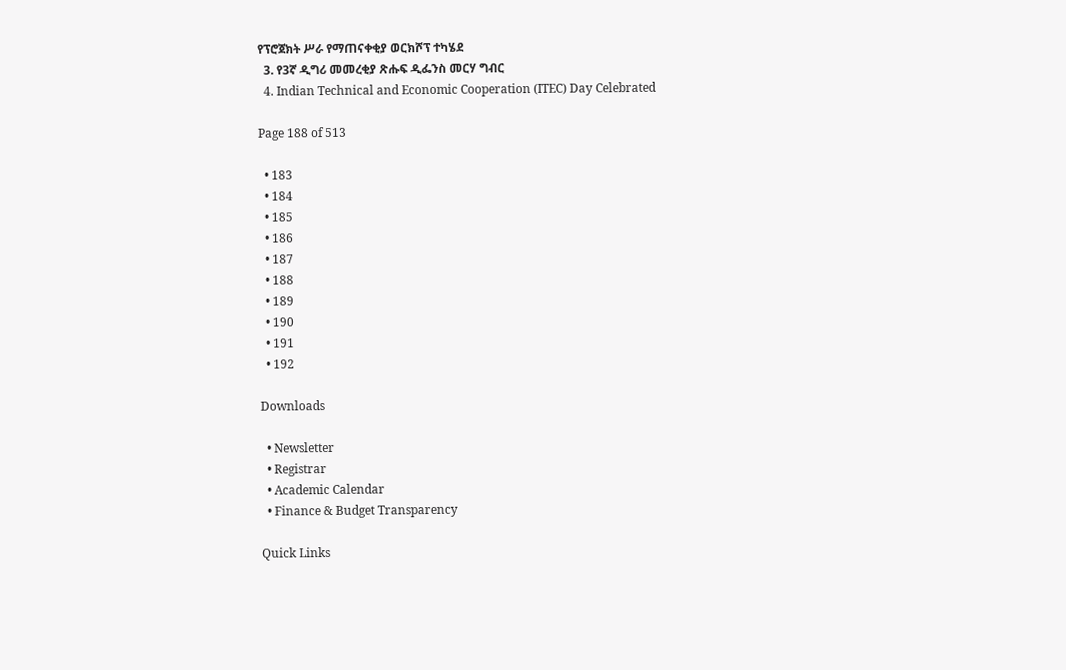የፕሮጀክት ሥራ የማጠናቀቂያ ወርክሾፕ ተካሄደ
  3. የ3ኛ ዲግሪ መመረቂያ ጽሑፍ ዲፌንስ መርሃ ግብር
  4. Indian Technical and Economic Cooperation (ITEC) Day Celebrated

Page 188 of 513

  • 183
  • 184
  • 185
  • 186
  • 187
  • 188
  • 189
  • 190
  • 191
  • 192

Downloads

  • Newsletter
  • Registrar
  • Academic Calendar
  • Finance & Budget Transparency

Quick Links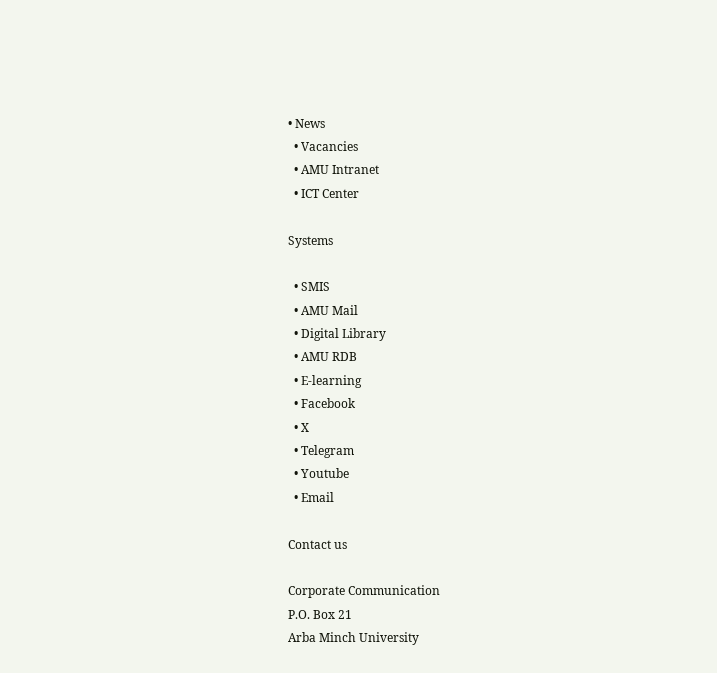• News
  • Vacancies
  • AMU Intranet
  • ICT Center

Systems

  • SMIS
  • AMU Mail
  • Digital Library
  • AMU RDB
  • E-learning
  • Facebook
  • X
  • Telegram
  • Youtube
  • Email

Contact us

Corporate Communication
P.O. Box 21
Arba Minch University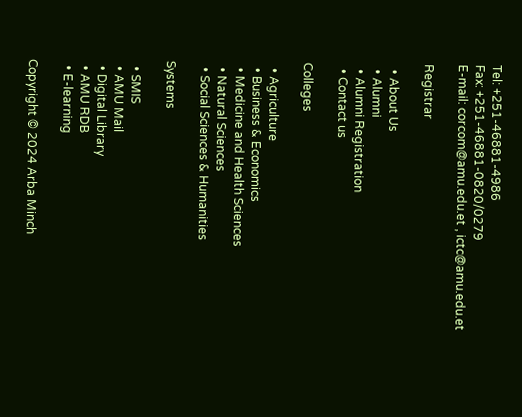Tel: +251-46881-4986
Fax: +251-46881-0820/0279
E-mail: corcom@amu.edu.et , ictc@amu.edu.et

Registrar

  • About Us
  • Alumni
  • Alumni Registration
  • Contact us

Colleges

  • Agriculture
  • Business & Economics
  • Medicine and Health Sciences
  • Natural Sciences
  • Social Sciences & Humanities

Systems

  • SMIS
  • AMU Mail
  • Digital Library
  • AMU RDB
  • E-learning

Copyright © 2024 Arba Minch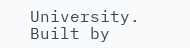University. Built by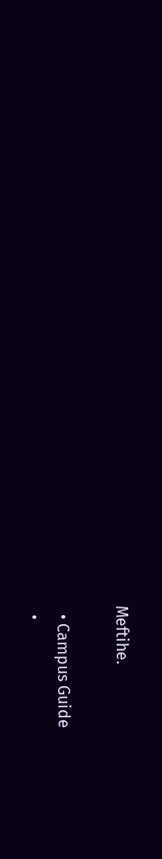Meftihe.

  • Campus Guide
  •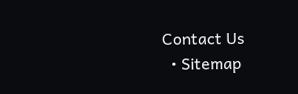Contact Us
  • Sitemap